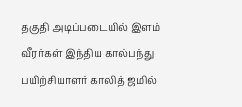தகுதி அடிப்படையில் இளம் வீரர்கள் இந்திய கால்பந்து பயிற்சியாளர் காலித் ஜமில்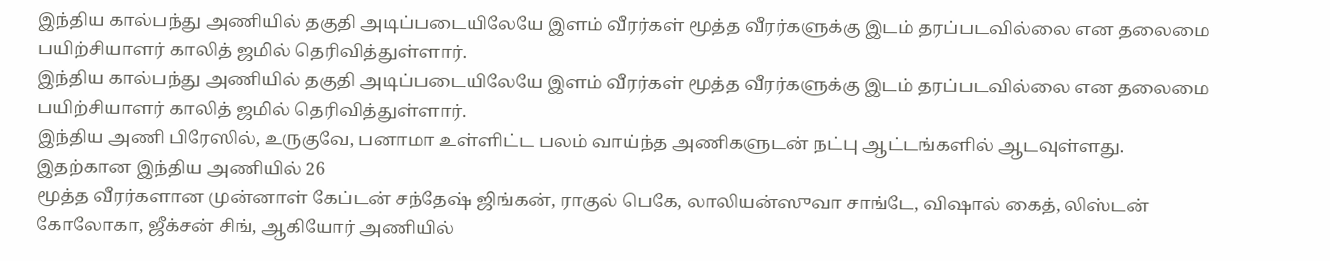இந்திய கால்பந்து அணியில் தகுதி அடிப்படையிலேயே இளம் வீரர்கள் மூத்த வீரர்களுக்கு இடம் தரப்படவில்லை என தலைமை பயிற்சியாளர் காலித் ஜமில் தெரிவித்துள்ளார்.
இந்திய கால்பந்து அணியில் தகுதி அடிப்படையிலேயே இளம் வீரர்கள் மூத்த வீரர்களுக்கு இடம் தரப்படவில்லை என தலைமை பயிற்சியாளர் காலித் ஜமில் தெரிவித்துள்ளார்.
இந்திய அணி பிரேஸில், உருகுவே, பனாமா உள்ளிட்ட பலம் வாய்ந்த அணிகளுடன் நட்பு ஆட்டங்களில் ஆடவுள்ளது. இதற்கான இந்திய அணியில் 26
மூத்த வீரர்களான முன்னாள் கேப்டன் சந்தேஷ் ஜிங்கன், ராகுல் பெகே, லாலியன்ஸுவா சாங்டே, விஷால் கைத், லிஸ்டன் கோலோகா, ஜீக்சன் சிங், ஆகியோர் அணியில்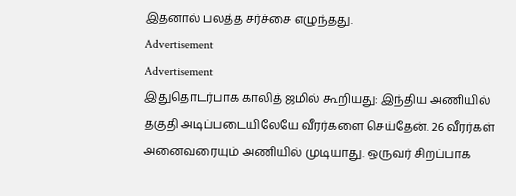இதனால் பலத்த சர்ச்சை எழுந்தது.
Advertisement
Advertisement
இதுதொடர்பாக காலித் ஜமில் கூறியது: இந்திய அணியில் தகுதி அடிப்படையிலேயே வீரர்களை செய்தேன். 26 வீரர்கள் அனைவரையும் அணியில் முடியாது. ஒருவர் சிறப்பாக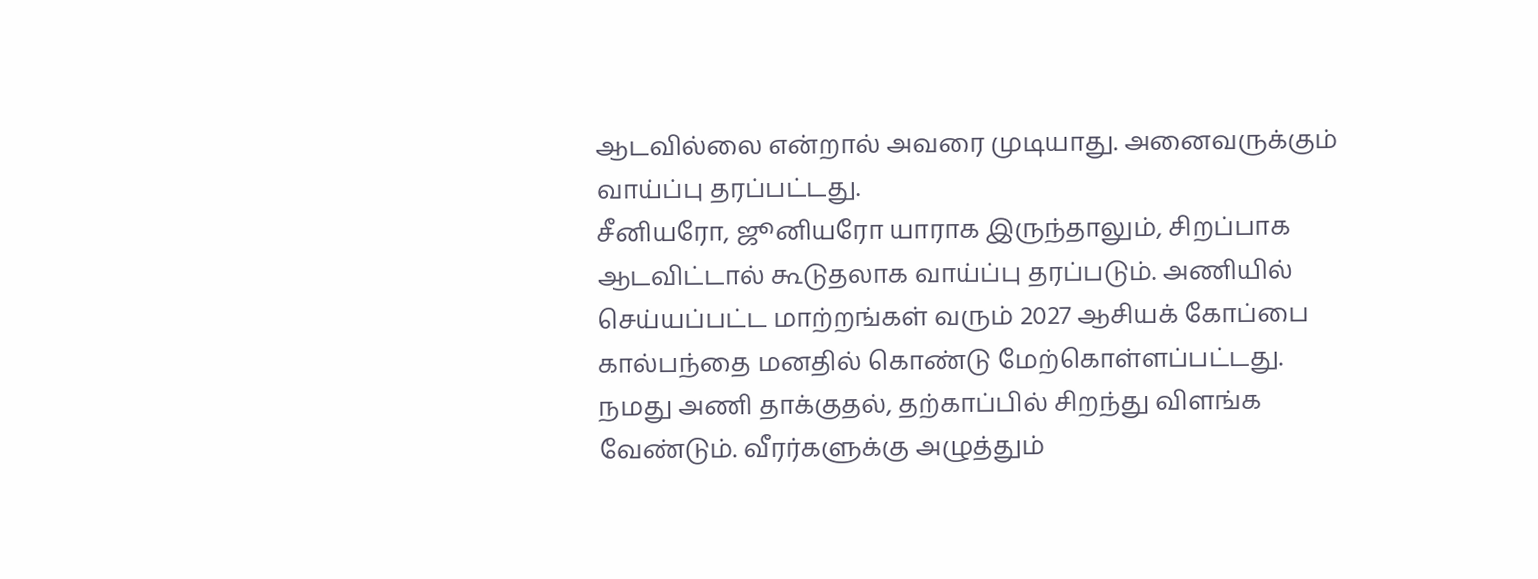ஆடவில்லை என்றால் அவரை முடியாது. அனைவருக்கும் வாய்ப்பு தரப்பட்டது.
சீனியரோ, ஜூனியரோ யாராக இருந்தாலும், சிறப்பாக ஆடவிட்டால் கூடுதலாக வாய்ப்பு தரப்படும். அணியில் செய்யப்பட்ட மாற்றங்கள் வரும் 2027 ஆசியக் கோப்பை கால்பந்தை மனதில் கொண்டு மேற்கொள்ளப்பட்டது.
நமது அணி தாக்குதல், தற்காப்பில் சிறந்து விளங்க வேண்டும். வீரர்களுக்கு அழுத்தும்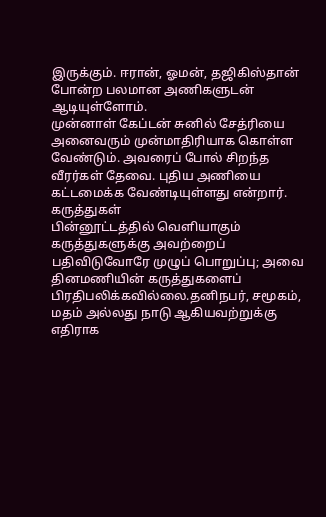இருக்கும். ஈரான், ஓமன், தஜிகிஸ்தான் போன்ற பலமான அணிகளுடன் ஆடியுள்ளோம்.
முன்னாள் கேப்டன் சுனில் சேத்ரியை அனைவரும் முன்மாதிரியாக கொள்ள வேண்டும். அவரைப் போல் சிறந்த வீரர்கள் தேவை. புதிய அணியை கட்டமைக்க வேண்டியுள்ளது என்றார்.
கருத்துகள்
பின்னூட்டத்தில் வெளியாகும் கருத்துகளுக்கு அவற்றைப் பதிவிடுவோரே முழுப் பொறுப்பு; அவை தினமணியின் கருத்துகளைப் பிரதிபலிக்கவில்லை.தனிநபர், சமூகம், மதம் அல்லது நாடு ஆகியவற்றுக்கு எதிராக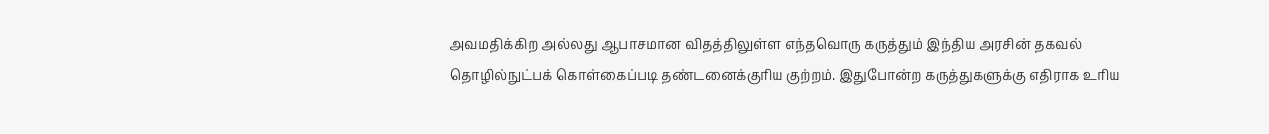அவமதிக்கிற அல்லது ஆபாசமான விதத்திலுள்ள எந்தவொரு கருத்தும் இந்திய அரசின் தகவல் தொழில்நுட்பக் கொள்கைப்படி தண்டனைக்குரிய குற்றம். இதுபோன்ற கருத்துகளுக்கு எதிராக உரிய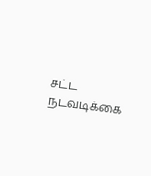சட்ட நடவடிக்கை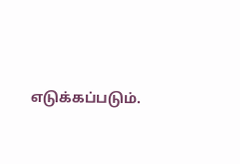எடுக்கப்படும்.